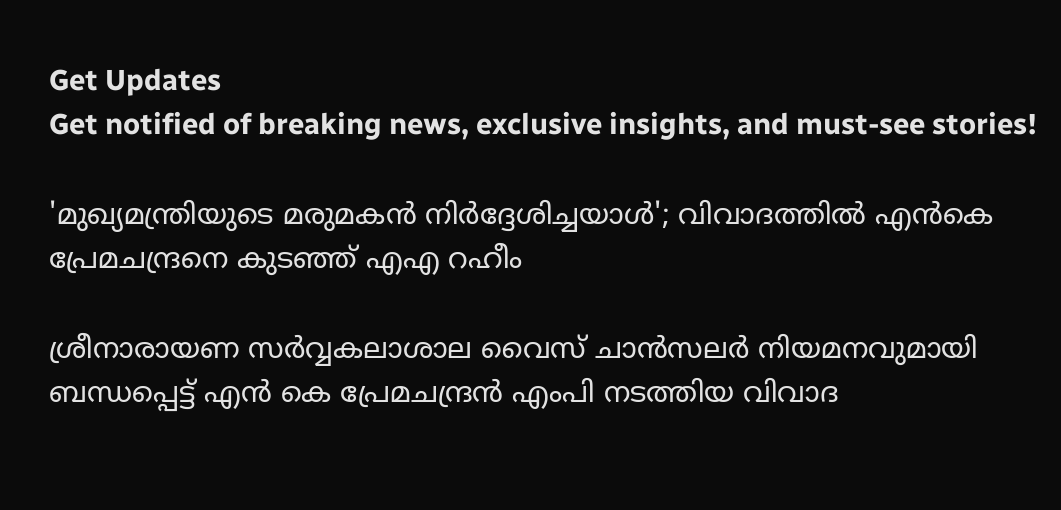Get Updates
Get notified of breaking news, exclusive insights, and must-see stories!

'മുഖ്യമന്ത്രിയുടെ മരുമകൻ നിർദ്ദേശിച്ചയാൾ'; വിവാദത്തിൽ എൻകെ പ്രേമചന്ദ്രനെ കുടഞ്ഞ് എഎ റഹീം

ശ്രീനാരായണ സർവ്വകലാശാല വൈസ് ചാൻസലർ നിയമനവുമായി ബന്ധപ്പെട്ട് എൻ കെ പ്രേമചന്ദ്രൻ എംപി നടത്തിയ വിവാദ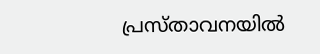പ്രസ്താവനയിൽ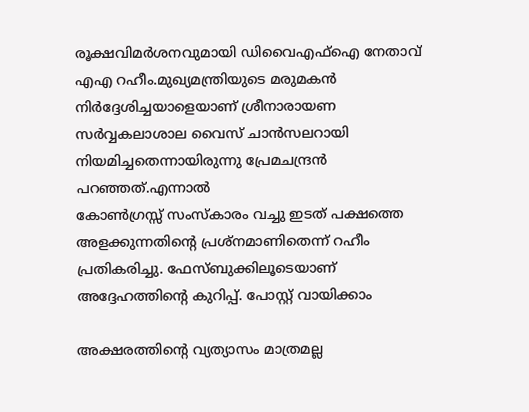രൂക്ഷവിമർശനവുമായി ഡിവൈഎഫ്ഐ നേതാവ് എഎ റഹീം.മുഖ്യമന്ത്രിയുടെ മരുമകൻ നിർദ്ദേശിച്ചയാളെയാണ് ശ്രീനാരായണ സർവ്വകലാശാല വൈസ് ചാൻസലറായി നിയമിച്ചതെന്നായിരുന്നു പ്രേമചന്ദ്രൻ പറ‍ഞ്ഞത്.എന്നാൽ
കോൺഗ്രസ്സ് സംസ്കാരം വച്ചു ഇടത് പക്ഷത്തെ അളക്കുന്നതിന്റെ പ്രശ്നമാണിതെന്ന് റഹീം പ്രതികരിച്ചു. ഫേസ്ബുക്കിലൂടെയാണ് അദ്ദേഹത്തിന്റെ കുറിപ്പ്. പോസ്റ്റ് വായിക്കാം

അക്ഷരത്തിന്റെ വ്യത്യാസം മാത്രമല്ല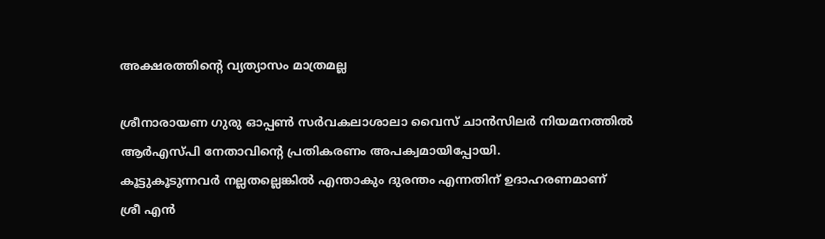അക്ഷരത്തിന്റെ വ്യത്യാസം മാത്രമല്ല

ശ്രീനാരായണ ഗുരു ഓപ്പൺ സർവകലാശാലാ വൈസ് ചാൻസിലർ നിയമനത്തിൽ ആർഎസ്പി നേതാവിന്റെ പ്രതികരണം അപക്വമായിപ്പോയി.
കൂട്ടുകൂടുന്നവർ നല്ലതല്ലെങ്കിൽ എന്താകും ദുരന്തം എന്നതിന് ഉദാഹരണമാണ്
ശ്രീ എൻ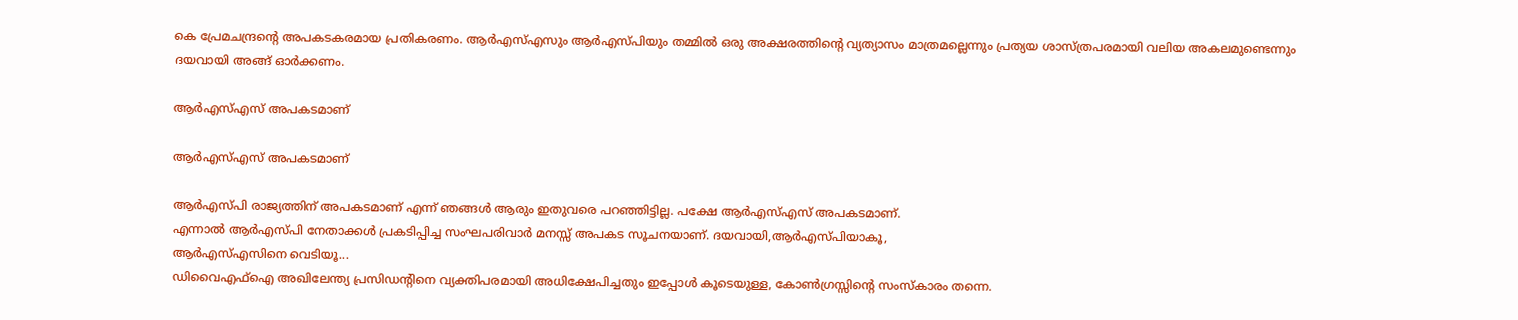കെ പ്രേമചന്ദ്രന്റെ അപകടകരമായ പ്രതികരണം. ആർഎസ്എസും ആർഎസ്പിയും തമ്മിൽ ഒരു അക്ഷരത്തിന്റെ വ്യത്യാസം മാത്രമല്ലെന്നും പ്രത്യയ ശാസ്ത്രപരമായി വലിയ അകലമുണ്ടെന്നും ദയവായി അങ്ങ് ഓർക്കണം.

ആർഎസ്എസ് അപകടമാണ്

ആർഎസ്എസ് അപകടമാണ്

ആർഎസ്പി രാജ്യത്തിന് അപകടമാണ് എന്ന് ഞങ്ങൾ ആരും ഇതുവരെ പറഞ്ഞിട്ടില്ല. പക്ഷേ ആർഎസ്എസ് അപകടമാണ്.
എന്നാൽ ആർഎസ്പി നേതാക്കൾ പ്രകടിപ്പിച്ച സംഘപരിവാർ മനസ്സ് അപകട സൂചനയാണ്. ദയവായി,ആർഎസ്പിയാകൂ,
ആർഎസ്എസിനെ വെടിയൂ...
ഡിവൈഎഫ്ഐ അഖിലേന്ത്യ പ്രസിഡന്റിനെ വ്യക്തിപരമായി അധിക്ഷേപിച്ചതും ഇപ്പോൾ കൂടെയുള്ള, കോൺഗ്രസ്സിന്റെ സംസ്കാരം തന്നെ.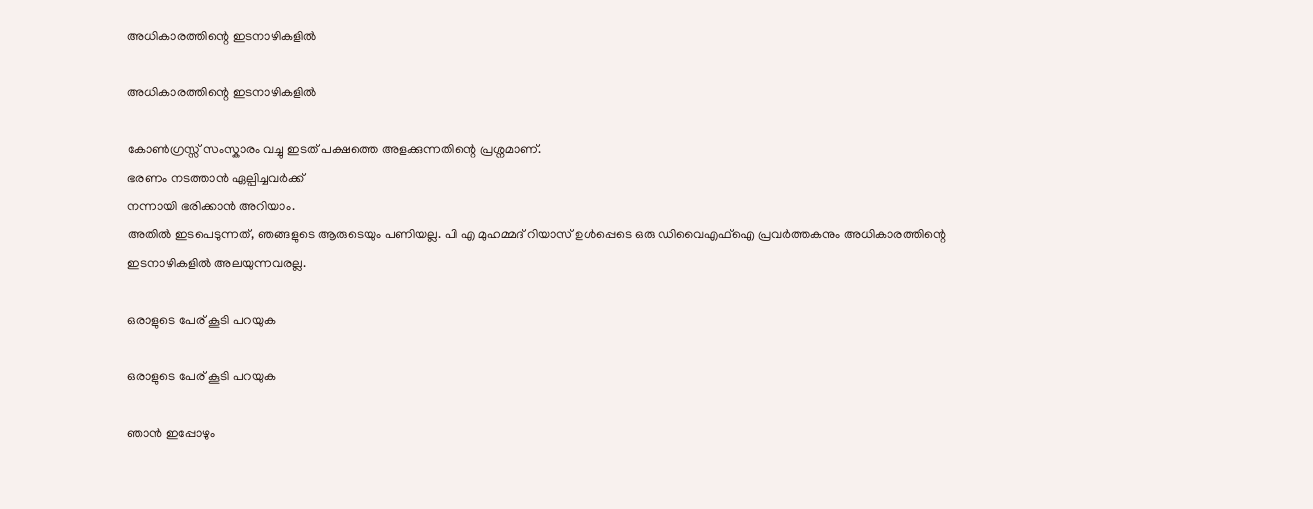അധികാരത്തിന്റെ ഇടനാഴികളിൽ

അധികാരത്തിന്റെ ഇടനാഴികളിൽ

കോൺഗ്രസ്സ് സംസ്കാരം വച്ചു ഇടത് പക്ഷത്തെ അളക്കുന്നതിന്റെ പ്രശ്നമാണ്.
ഭരണം നടത്താൻ ഏല്പിച്ചവർക്ക്
നന്നായി ഭരിക്കാൻ അറിയാം.
അതിൽ ഇടപെടുന്നത്, ഞങ്ങളുടെ ആരുടെയും പണിയല്ല. പി എ മുഹമ്മദ് റിയാസ് ഉൾപ്പെടെ ഒരു ഡിവൈഎഫ്ഐ പ്രവർത്തകനും അധികാരത്തിന്റെ ഇടനാഴികളിൽ അലയുന്നവരല്ല.

ഒരാളുടെ പേര് കൂടി പറയുക

ഒരാളുടെ പേര് കൂടി പറയുക

ഞാൻ ഇപ്പോഴും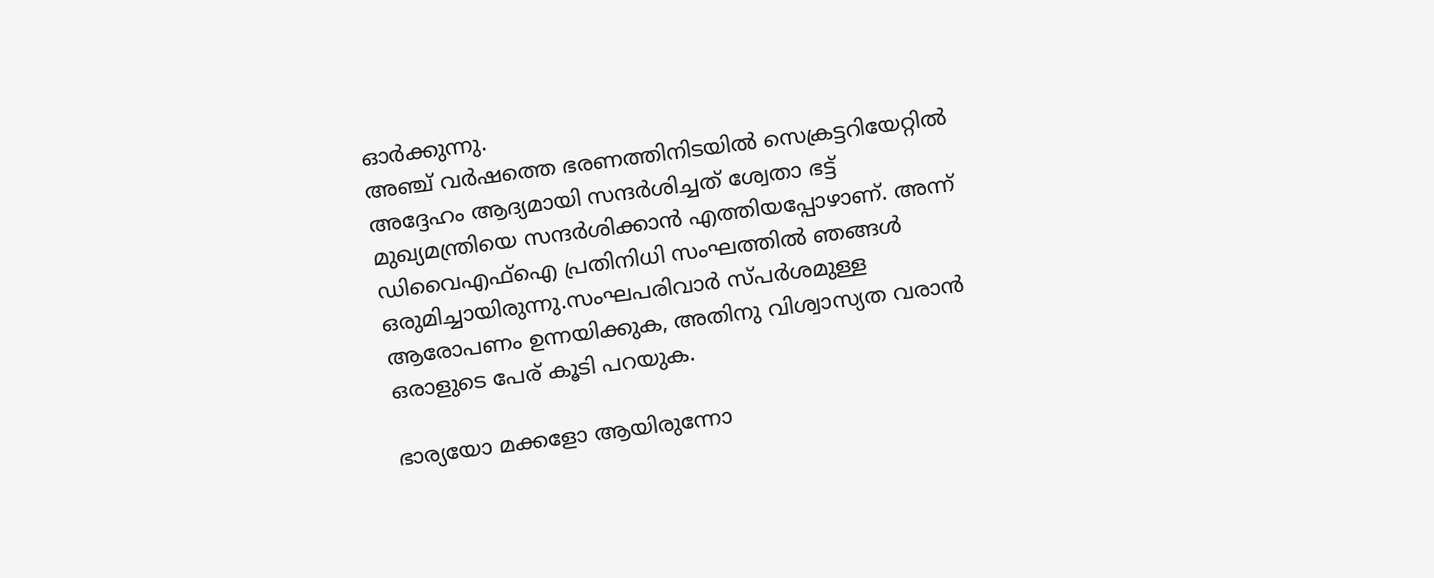ഓർക്കുന്നു.
അഞ്ച് വർഷത്തെ ഭരണത്തിനിടയിൽ സെക്രട്ടറിയേറ്റിൽ അദ്ദേഹം ആദ്യമായി സന്ദർശിച്ചത് ശ്വേതാ ഭട്ട് മുഖ്യമന്ത്രിയെ സന്ദർശിക്കാൻ എത്തിയപ്പോഴാണ്. അന്ന് ഡിവൈഎഫ്ഐ പ്രതിനിധി സംഘത്തിൽ ഞങ്ങൾ ഒരുമിച്ചായിരുന്നു.സംഘപരിവാർ സ്പർശമുള്ള ആരോപണം ഉന്നയിക്കുക, അതിനു വിശ്വാസ്യത വരാൻ ഒരാളുടെ പേര് കൂടി പറയുക.

ഭാര്യയോ മക്കളോ ആയിരുന്നോ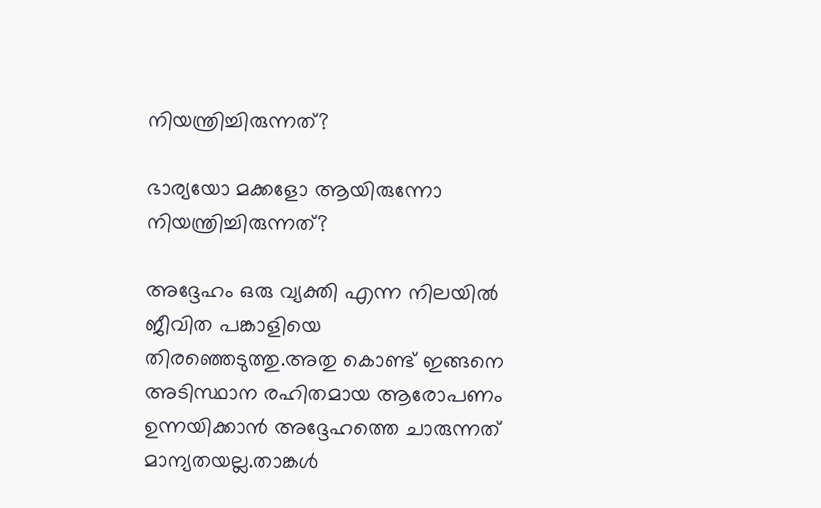നിയന്ത്രിച്ചിരുന്നത്?

ഭാര്യയോ മക്കളോ ആയിരുന്നോ നിയന്ത്രിച്ചിരുന്നത്?

അദ്ദേഹം ഒരു വ്യക്തി എന്ന നിലയിൽ ജീവിത പങ്കാളിയെ തിരഞ്ഞെടുത്തു.അതു കൊണ്ട് ഇങ്ങനെ അടിസ്ഥാന രഹിതമായ ആരോപണം ഉന്നയിക്കാൻ അദ്ദേഹത്തെ ചാരുന്നത് മാന്യതയല്ല.താങ്കൾ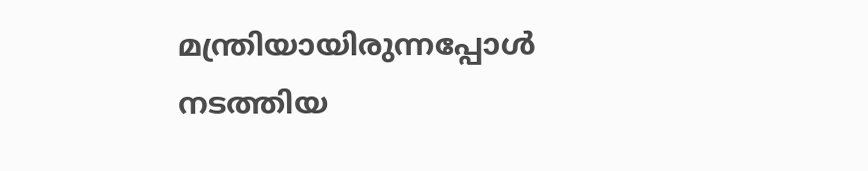മന്ത്രിയായിരുന്നപ്പോൾ നടത്തിയ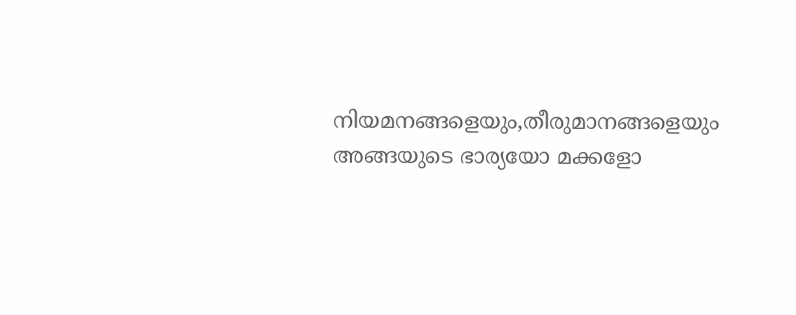നിയമനങ്ങളെയും,തീരുമാനങ്ങളെയും അങ്ങയുടെ ഭാര്യയോ മക്കളോ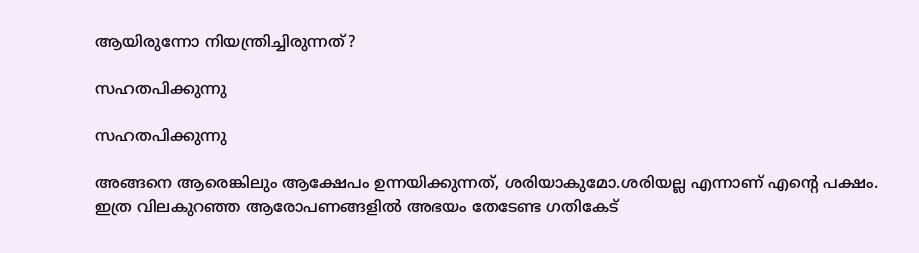ആയിരുന്നോ നിയന്ത്രിച്ചിരുന്നത്?

സഹതപിക്കുന്നു

സഹതപിക്കുന്നു

അങ്ങനെ ആരെങ്കിലും ആക്ഷേപം ഉന്നയിക്കുന്നത്, ശരിയാകുമോ.ശരിയല്ല എന്നാണ് എന്റെ പക്ഷം.
ഇത്ര വിലകുറഞ്ഞ ആരോപണങ്ങളിൽ അഭയം തേടേണ്ട ഗതികേട്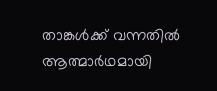താങ്കൾക്ക് വന്നതിൽ ആത്മാർഥമായി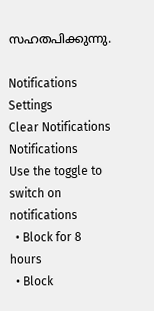സഹതപിക്കുന്നു.

Notifications
Settings
Clear Notifications
Notifications
Use the toggle to switch on notifications
  • Block for 8 hours
  • Block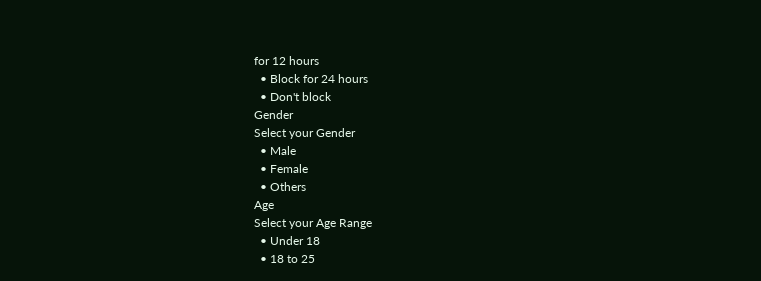for 12 hours
  • Block for 24 hours
  • Don't block
Gender
Select your Gender
  • Male
  • Female
  • Others
Age
Select your Age Range
  • Under 18
  • 18 to 25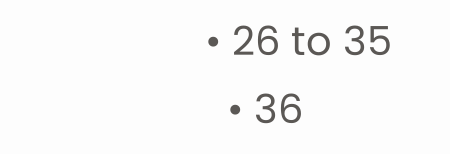• 26 to 35
  • 36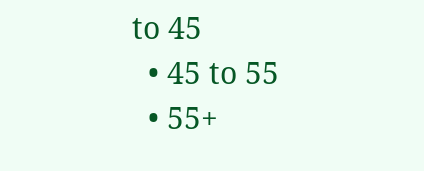to 45
  • 45 to 55
  • 55+